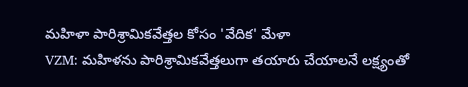మహిళా పారిశ్రామికవేత్తల కోసం 'వేదిక' మేళా
VZM: మహిళను పారిశ్రామికవేత్తలుగా తయారు చేయాలనే లక్ష్యంతో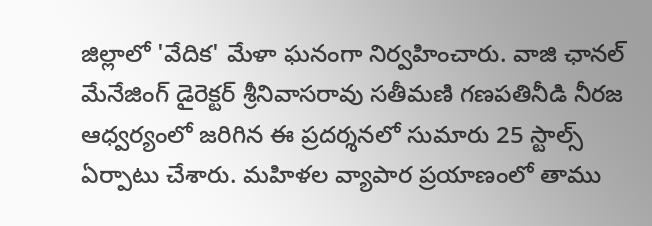జిల్లాలో 'వేదిక' మేళా ఘనంగా నిర్వహించారు. వాజి ఛానల్ మేనేజింగ్ డైరెక్టర్ శ్రీనివాసరావు సతీమణి గణపతినీడి నీరజ ఆధ్వర్యంలో జరిగిన ఈ ప్రదర్శనలో సుమారు 25 స్టాల్స్ ఏర్పాటు చేశారు. మహిళల వ్యాపార ప్రయాణంలో తాము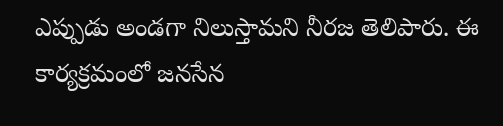ఎప్పుడు అండగా నిలుస్తామని నీరజ తెలిపారు. ఈ కార్యక్రమంలో జనసేన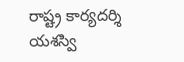రాష్ట్ర కార్యదర్శి యశస్వి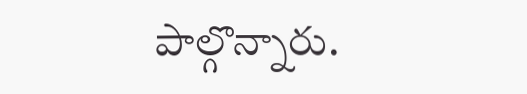పాల్గొన్నారు.